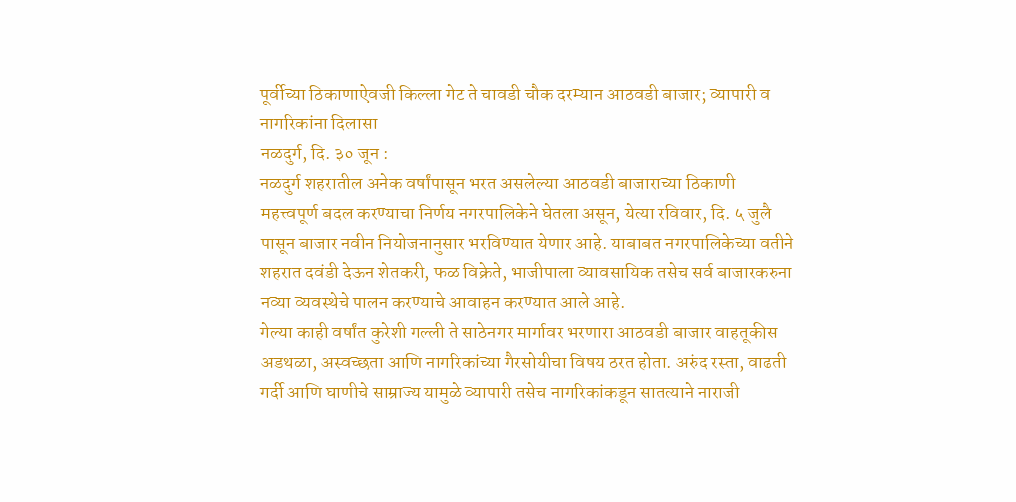पूर्वीच्या ठिकाणाऐवजी किल्ला गेट ते चावडी चौक दरम्यान आठवडी बाजार; व्यापारी व नागरिकांना दिलासा
नळदुर्ग, दि. ३० जून :
नळदुर्ग शहरातील अनेक वर्षांपासून भरत असलेल्या आठवडी बाजाराच्या ठिकाणी महत्त्वपूर्ण बदल करण्याचा निर्णय नगरपालिकेने घेतला असून, येत्या रविवार, दि. ५ जुलै पासून बाजार नवीन नियोजनानुसार भरविण्यात येणार आहे. याबाबत नगरपालिकेच्या वतीने शहरात दवंडी देऊन शेतकरी, फळ विक्रेते, भाजीपाला व्यावसायिक तसेच सर्व बाजारकरुना नव्या व्यवस्थेचे पालन करण्याचे आवाहन करण्यात आले आहे.
गेल्या काही वर्षांत कुरेशी गल्ली ते साठेनगर मार्गावर भरणारा आठवडी बाजार वाहतूकीस अडथळा, अस्वच्छता आणि नागरिकांच्या गैरसोयीचा विषय ठरत होता. अरुंद रस्ता, वाढती गर्दी आणि घाणीचे साम्राज्य यामुळे व्यापारी तसेच नागरिकांकडून सातत्याने नाराजी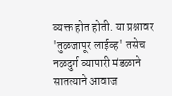व्यक्त होत होती. या प्रश्नावर 'तुळजापूर लाईव्ह' तसेच नळदुर्ग व्यापारी मंडळाने सातत्याने आवाज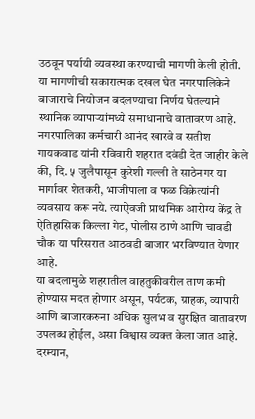उठवून पर्यायी व्यवस्था करण्याची मागणी केली होती. या मागणीची सकारात्मक दखल घेत नगरपालिकेने बाजाराचे नियोजन बदलण्याचा निर्णय घेतल्याने स्थानिक व्यापाऱ्यांमध्ये समाधानाचे वातावरण आहे.
नगरपालिका कर्मचारी आनंद खारवे व सतीश गायकवाड यांनी रविवारी शहरात दवंडी देत जाहीर केले की, दि. ५ जुलैपासून कुरेशी गल्ली ते साठेनगर या मार्गावर शेतकरी, भाजीपाला व फळ विक्रेत्यांनी व्यवसाय करू नये. त्याऐवजी प्राथमिक आरोग्य केंद्र ते ऐतिहासिक किल्ला गेट, पोलीस ठाणे आणि चावडी चौक या परिसरात आठवडी बाजार भरविण्यात येणार आहे.
या बदलामुळे शहरातील वाहतुकीवरील ताण कमी होण्यास मदत होणार असून, पर्यटक, ग्राहक, व्यापारी आणि बाजारकरुना अधिक सुलभ व सुरक्षित वातावरण उपलब्ध होईल, असा विश्वास व्यक्त केला जात आहे.
दरम्यान,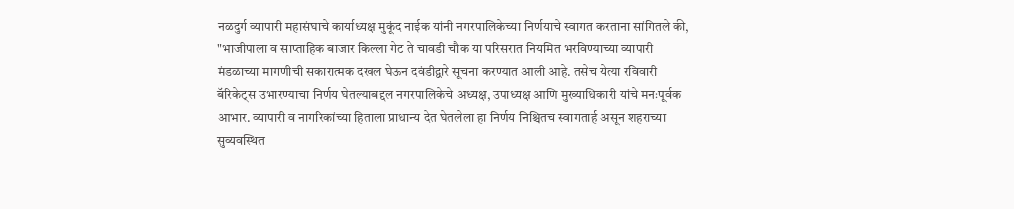नळदुर्ग व्यापारी महासंघाचे कार्याध्यक्ष मुकूंद नाईक यांनी नगरपालिकेच्या निर्णयाचे स्वागत करताना सांगितले की, "भाजीपाला व साप्ताहिक बाजार किल्ला गेट ते चावडी चौक या परिसरात नियमित भरविण्याच्या व्यापारी मंडळाच्या मागणीची सकारात्मक दखल घेऊन दवंडीद्वारे सूचना करण्यात आली आहे. तसेच येत्या रविवारी बॅरिकेट्स उभारण्याचा निर्णय घेतल्याबद्दल नगरपालिकेचे अध्यक्ष, उपाध्यक्ष आणि मुख्याधिकारी यांचे मनःपूर्वक आभार. व्यापारी व नागरिकांच्या हिताला प्राधान्य देत घेतलेला हा निर्णय निश्चितच स्वागतार्ह असून शहराच्या सुव्यवस्थित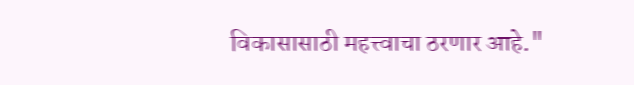विकासासाठी महत्त्वाचा ठरणार आहे."